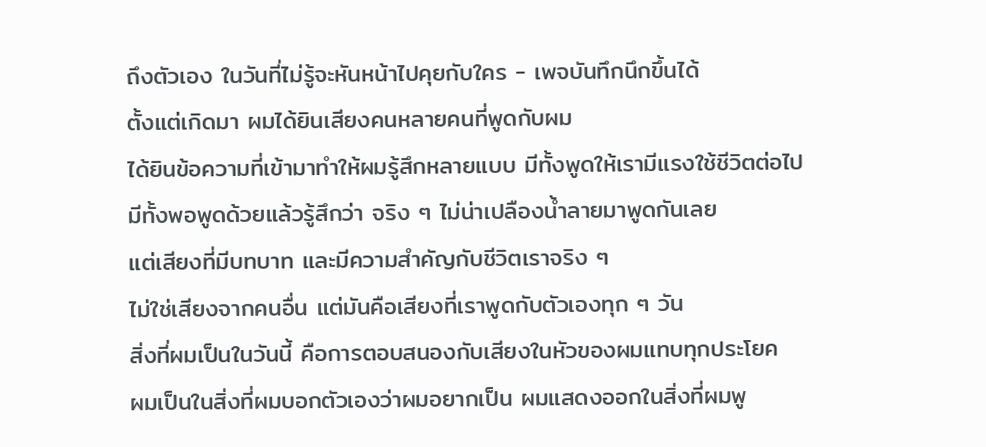ถึงตัวเอง ในวันที่ไม่รู้จะหันหน้าไปคุยกับใคร - เพจบันทึกนึกขึ้นได้
ตั้งแต่เกิดมา ผมได้ยินเสียงคนหลายคนที่พูดกับผม
ได้ยินข้อความที่เข้ามาทำให้ผมรู้สึกหลายแบบ มีทั้งพูดให้เรามีแรงใช้ชีวิตต่อไป
มีทั้งพอพูดด้วยแล้วรู้สึกว่า จริง ๆ ไม่น่าเปลืองน้ำลายมาพูดกันเลย
แต่เสียงที่มีบทบาท และมีความสำคัญกับชีวิตเราจริง ๆ
ไม่ใช่เสียงจากคนอื่น แต่มันคือเสียงที่เราพูดกับตัวเองทุก ๆ วัน
สิ่งที่ผมเป็นในวันนี้ คือการตอบสนองกับเสียงในหัวของผมแทบทุกประโยค
ผมเป็นในสิ่งที่ผมบอกตัวเองว่าผมอยากเป็น ผมแสดงออกในสิ่งที่ผมพู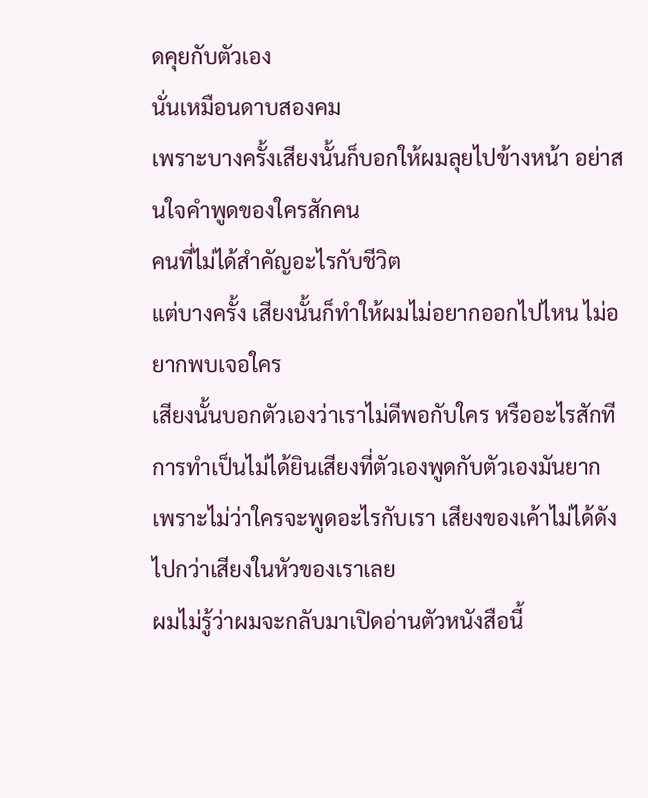ดคุยกับตัวเอง
นั่นเหมือนดาบสองคม
เพราะบางครั้งเสียงนั้นก็บอกให้ผมลุยไปข้างหน้า อย่าสนใจคำพูดของใครสักคน
คนที่ไม่ได้สำคัญอะไรกับชีวิต
แต่บางครั้ง เสียงนั้นก็ทำให้ผมไม่อยากออกไปไหน ไม่อยากพบเจอใคร
เสียงนั้นบอกตัวเองว่าเราไม่ดีพอกับใคร หรืออะไรสักที
การทำเป็นไม่ได้ยินเสียงที่ตัวเองพูดกับตัวเองมันยาก
เพราะไม่ว่าใครจะพูดอะไรกับเรา เสียงของเค้าไม่ได้ดังไปกว่าเสียงในหัวของเราเลย
ผมไม่รู้ว่าผมจะกลับมาเปิดอ่านตัวหนังสือนี้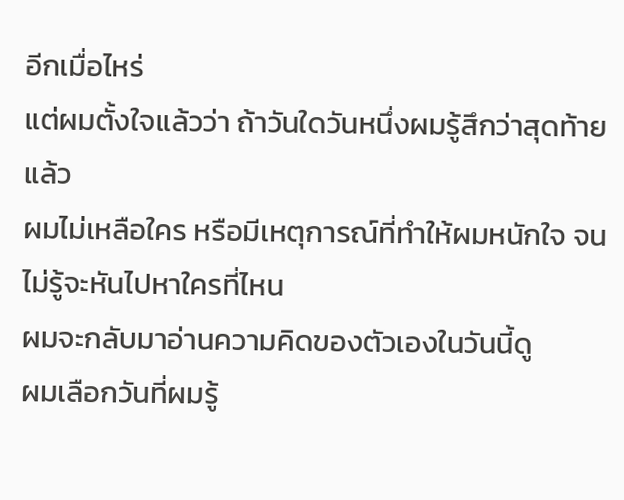อีกเมื่อไหร่
แต่ผมตั้งใจแล้วว่า ถ้าวันใดวันหนึ่งผมรู้สึกว่าสุดท้ายแล้ว
ผมไม่เหลือใคร หรือมีเหตุการณ์ที่ทำให้ผมหนักใจ จนไม่รู้จะหันไปหาใครที่ไหน
ผมจะกลับมาอ่านความคิดของตัวเองในวันนี้ดู
ผมเลือกวันที่ผมรู้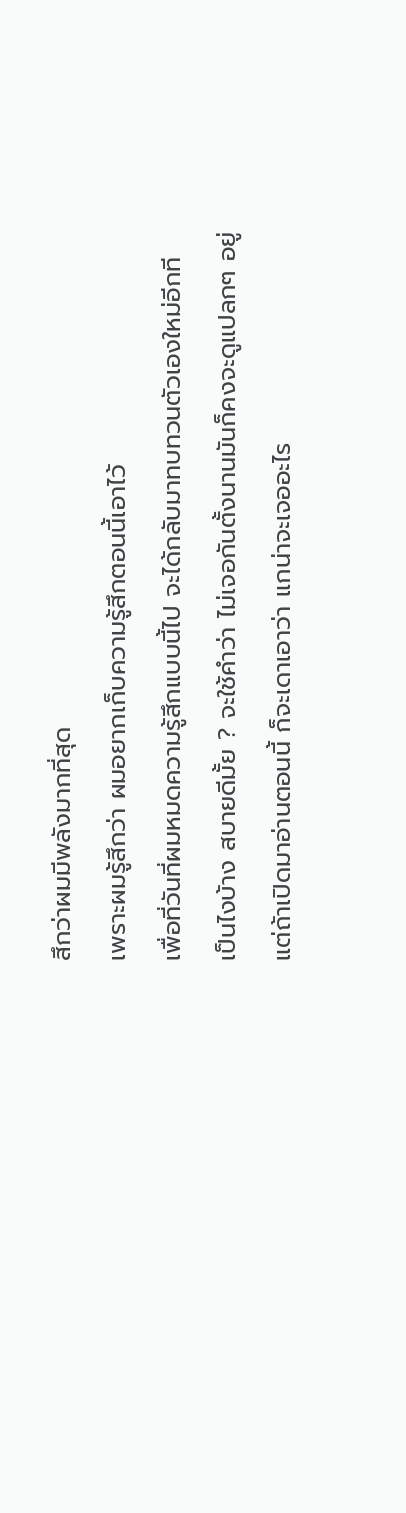สึกว่าผมมีพลังมากที่สุด
เพราะผมรู้สึกว่า ผมอยากเก็บความรู้สึกตอนนี้เอาไว้
เพื่อที่วันที่ผมหมดความรู้สึกแบบนี้ไป จะได้กลับมาทบทวนตัวเองใหม่อีกที
เป็นไงบ้าง สบายดีมั้ย ? จะใช้คำว่า ไม่เจอกันตั้งนานมันก็คงจะดูแปลกๆ อยู่
แต่ถ้าเปิดมาอ่านตอนนี้ ก็จะเดาเอาว่า แกน่าจะเจออะไร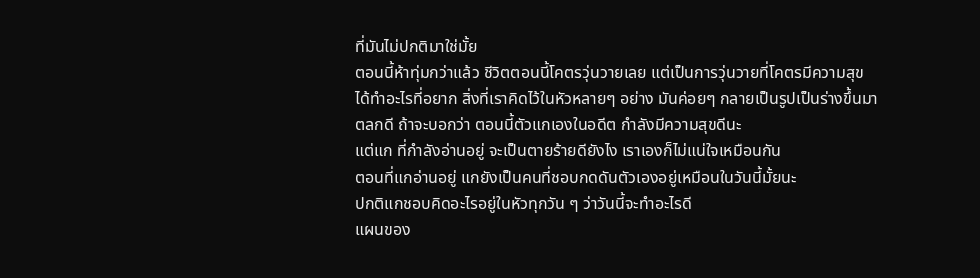ที่มันไม่ปกติมาใช่มั้ย
ตอนนี้ห้าทุ่มกว่าแล้ว ชีวิตตอนนี้โคตรวุ่นวายเลย แต่เป็นการวุ่นวายที่โคตรมีความสุข
ได้ทำอะไรที่อยาก สิ่งที่เราคิดไว้ในหัวหลายๆ อย่าง มันค่อยๆ กลายเป็นรูปเป็นร่างขึ้นมา
ตลกดี ถ้าจะบอกว่า ตอนนี้ตัวแกเองในอดีต กำลังมีความสุขดีนะ
แต่แก ที่กำลังอ่านอยู่ จะเป็นตายร้ายดียังไง เราเองก็ไม่แน่ใจเหมือนกัน
ตอนที่แกอ่านอยู่ แกยังเป็นคนที่ชอบกดดันตัวเองอยู่เหมือนในวันนี้มั้ยนะ
ปกติแกชอบคิดอะไรอยู่ในหัวทุกวัน ๆ ว่าวันนี้จะทำอะไรดี
แผนของ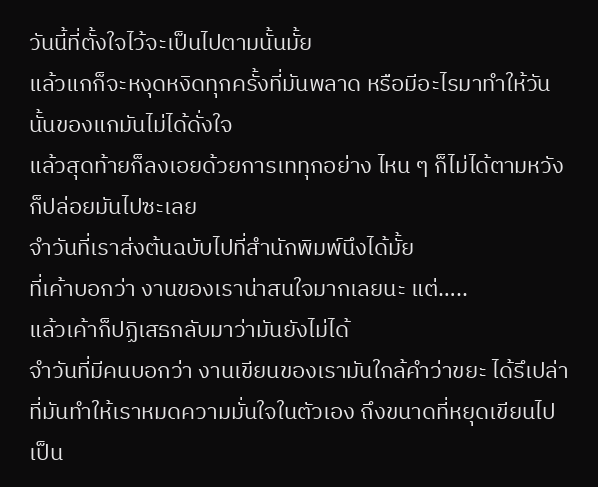วันนี้ที่ตั้งใจไว้จะเป็นไปตามนั้นมั้ย
แล้วแกก็จะหงุดหงิดทุกครั้งที่มันพลาด หรือมีอะไรมาทำให้วันนั้นของแกมันไม่ได้ดั่งใจ
แล้วสุดท้ายก็ลงเอยด้วยการเททุกอย่าง ไหน ๆ ก็ไม่ได้ตามหวัง ก็ปล่อยมันไปซะเลย
จำวันที่เราส่งต้นฉบับไปที่สำนักพิมพ์นึงได้มั้ย
ที่เค้าบอกว่า งานของเราน่าสนใจมากเลยนะ แต่…..
แล้วเค้าก็ปฏิเสธกลับมาว่ามันยังไม่ได้
จำวันที่มีคนบอกว่า งานเขียนของเรามันใกล้คำว่าขยะ ได้รึเปล่า
ที่มันทำให้เราหมดความมั่นใจในตัวเอง ถึงขนาดที่หยุดเขียนไปเป็น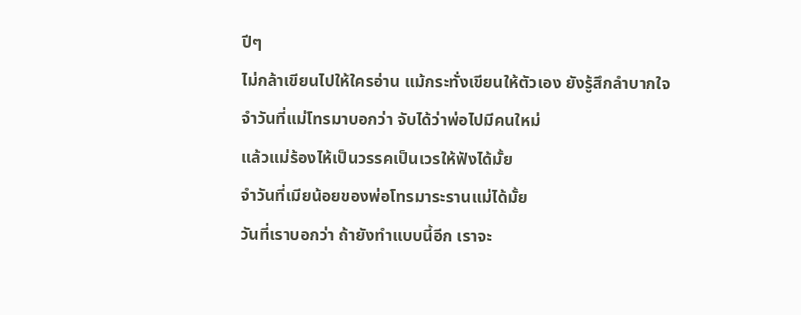ปีๆ
ไม่กล้าเขียนไปให้ใครอ่าน แม้กระทั่งเขียนให้ตัวเอง ยังรู้สึกลำบากใจ
จำวันที่แม่โทรมาบอกว่า จับได้ว่าพ่อไปมีคนใหม่
แล้วแม่ร้องไห้เป็นวรรคเป็นเวรให้ฟังได้มั้ย
จำวันที่เมียน้อยของพ่อโทรมาระรานแม่ได้มั้ย
วันที่เราบอกว่า ถ้ายังทำแบบนี้อีก เราจะ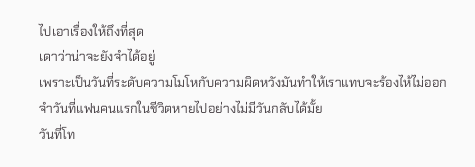ไปเอาเรื่องให้ถึงที่สุด
เดาว่าน่าจะยังจำได้อยู่
เพราะเป็นวันที่ระดับความโมโหกับความผิดหวังมันทำให้เราแทบจะร้องไห้ไม่ออก
จำวันที่แฟนคนแรกในชีวิตหายไปอย่างไม่มีวันกลับได้มั้ย
วันที่โท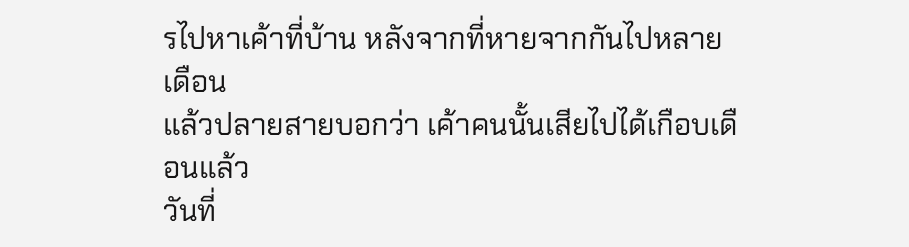รไปหาเค้าที่บ้าน หลังจากที่หายจากกันไปหลายเดือน
แล้วปลายสายบอกว่า เค้าคนนั้นเสียไปได้เกือบเดือนแล้ว
วันที่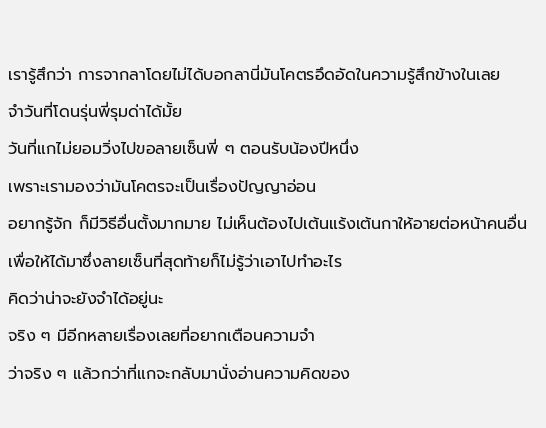เรารู้สึกว่า การจากลาโดยไม่ได้บอกลานี่มันโคตรอึดอัดในความรู้สึกข้างในเลย
จำวันที่โดนรุ่นพี่รุมด่าได้มั้ย
วันที่แกไม่ยอมวิ่งไปขอลายเซ็นพี่ ๆ ตอนรับน้องปีหนึ่ง
เพราะเรามองว่ามันโคตรจะเป็นเรื่องปัญญาอ่อน
อยากรู้จัก ก็มีวิธีอื่นตั้งมากมาย ไม่เห็นต้องไปเต้นแร้งเต้นกาให้อายต่อหน้าคนอื่น
เพื่อให้ได้มาซึ่งลายเซ็นที่สุดท้ายก็ไม่รู้ว่าเอาไปทำอะไร
คิดว่าน่าจะยังจำได้อยู่นะ
จริง ๆ มีอีกหลายเรื่องเลยที่อยากเตือนความจำ
ว่าจริง ๆ แล้วกว่าที่แกจะกลับมานั่งอ่านความคิดของ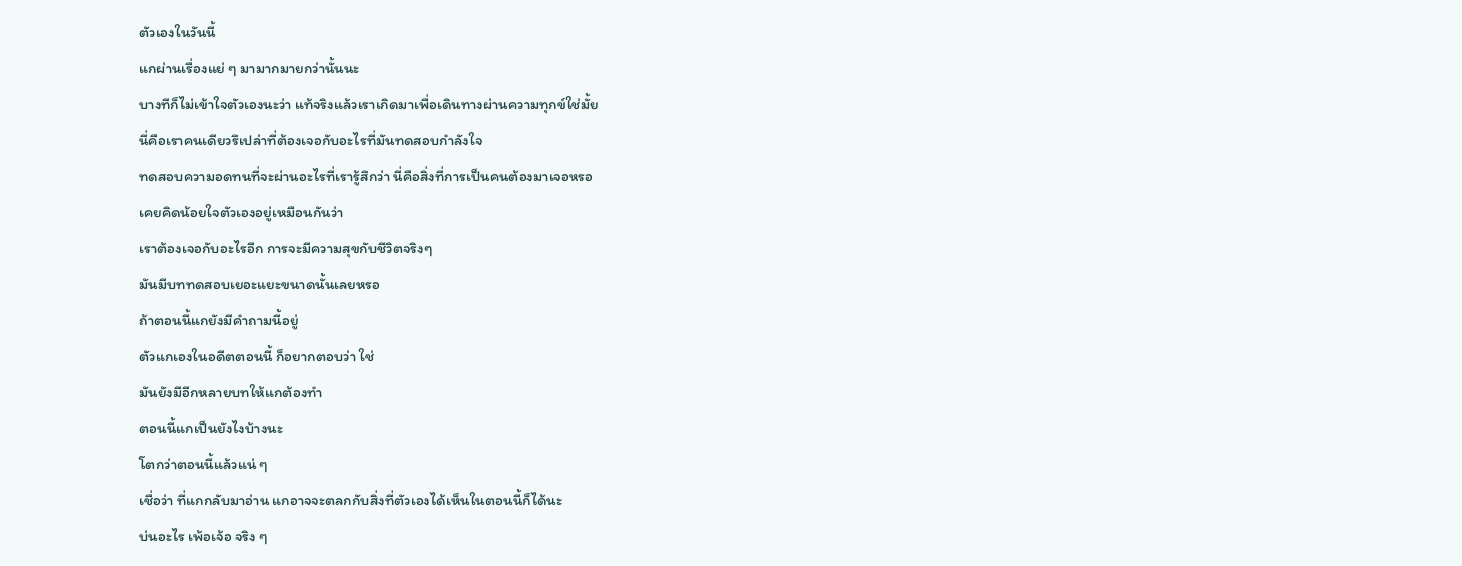ตัวเองในวันนี้
แกผ่านเรื่องแย่ ๆ มามากมายกว่านั้นนะ
บางทีก็ไม่เข้าใจตัวเองนะว่า แท้จริงแล้วเราเกิดมาเพื่อเดินทางผ่านความทุกข์ใช่มั้ย
นี่คือเราคนเดียวรึเปล่าที่ต้องเจอกับอะไรที่มันทดสอบกำลังใจ
ทดสอบความอดทนที่จะผ่านอะไรที่เรารู้สึกว่า นี่คือสิ่งที่การเป็นคนต้องมาเจอหรอ
เคยคิดน้อยใจตัวเองอยู่เหมือนกันว่า
เราต้องเจอกับอะไรอีก การจะมีความสุขกับชีวิตจริงๆ
มันมีบททดสอบเยอะแยะขนาดนั้นเลยหรอ
ถ้าตอนนี้แกยังมีคำถามนี้อยู่
ตัวแกเองในอดีตตอนนี้ ก็อยากตอบว่า ใช่
มันยังมีอีกหลายบทให้แกต้องทำ
ตอนนี้แกเป็นยังไงบ้างนะ
โตกว่าตอนนี้แล้วแน่ ๆ
เชื่อว่า ที่แกกลับมาอ่าน แกอาจจะตลกกับสิ่งที่ตัวเองได้เห็นในตอนนี้ก็ได้นะ
บ่นอะไร เพ้อเจ้อ จริง ๆ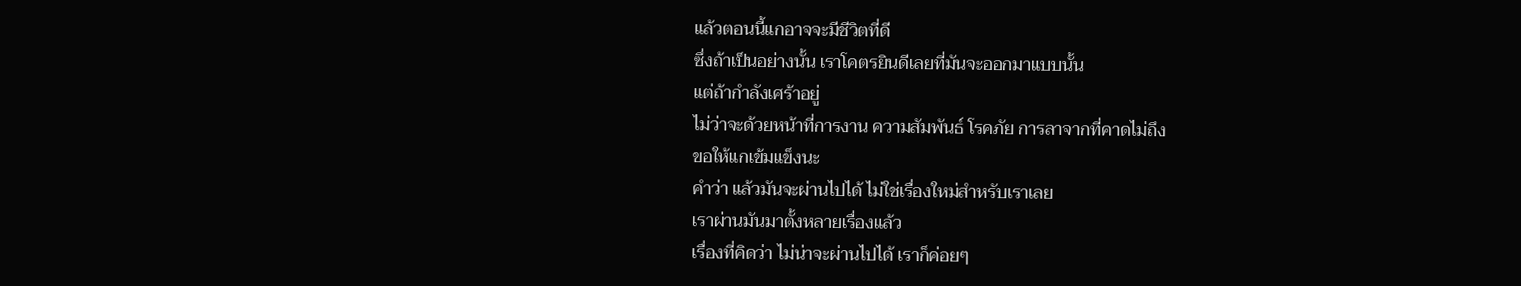แล้วตอนนี้แกอาจจะมีชีวิตที่ดี
ซึ่งถ้าเป็นอย่างนั้น เราโคตรยินดีเลยที่มันจะออกมาแบบนั้น
แต่ถ้ากำลังเศร้าอยู่
ไม่ว่าจะด้วยหน้าที่การงาน ความสัมพันธ์ โรคภัย การลาจากที่คาดไม่ถึง
ขอให้แกเข้มแข็งนะ
คำว่า แล้วมันจะผ่านไปได้ ไม่ใช่เรื่องใหม่สำหรับเราเลย
เราผ่านมันมาตั้งหลายเรื่องแล้ว
เรื่องที่คิดว่า ไม่น่าจะผ่านไปได้ เราก็ค่อยๆ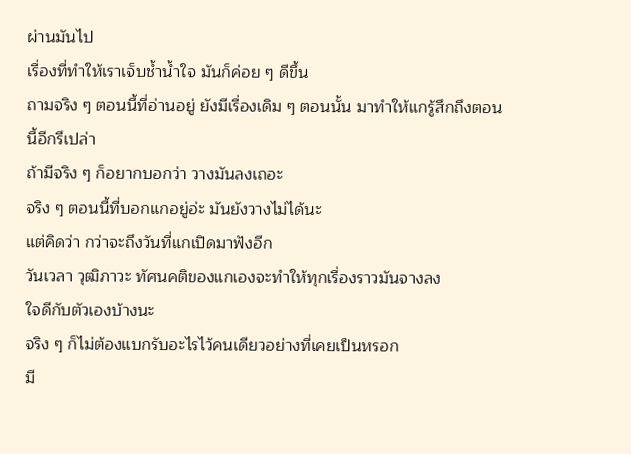ผ่านมันไป
เรื่องที่ทำให้เราเจ็บช้ำน้ำใจ มันก็ค่อย ๆ ดีขึ้น
ถามจริง ๆ ตอนนี้ที่อ่านอยู่ ยังมีเรื่องเดิม ๆ ตอนนั้น มาทำให้แกรู้สึกถึงตอนนี้อีกรึเปล่า
ถ้ามีจริง ๆ ก็อยากบอกว่า วางมันลงเถอะ
จริง ๆ ตอนนี้ที่บอกแกอยู่อ่ะ มันยังวางไม่ได้นะ
แต่คิดว่า กว่าจะถึงวันที่แกเปิดมาฟังอีก
วันเวลา วุฒิภาวะ ทัศนคติของแกเองจะทำให้ทุกเรื่องราวมันจางลง
ใจดีกับตัวเองบ้างนะ
จริง ๆ ก็ไม่ต้องแบกรับอะไรไว้คนเดียวอย่างที่เคยเป็นหรอก
มี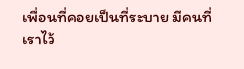เพื่อนที่คอยเป็นที่ระบาย มีคนที่เราไว้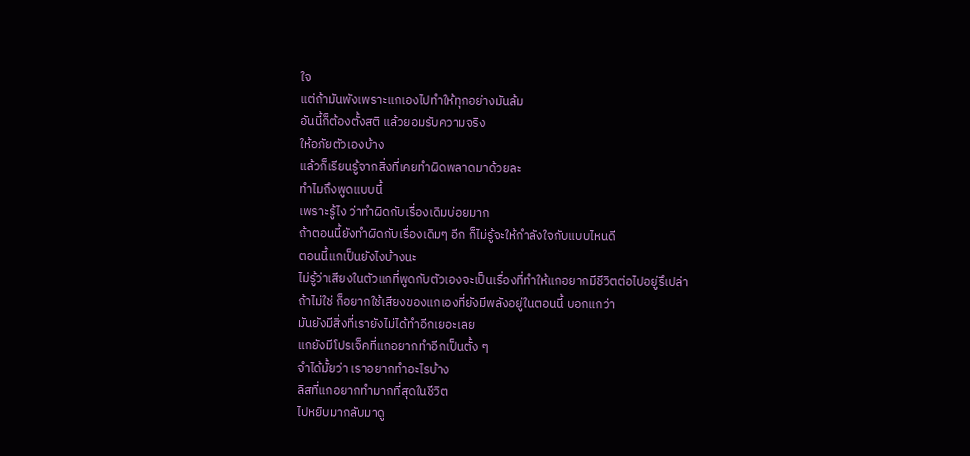ใจ
แต่ถ้ามันพังเพราะแกเองไปทำให้ทุกอย่างมันล้ม
อันนี้ก็ต้องตั้งสติ แล้วยอมรับความจริง
ให้อภัยตัวเองบ้าง
แล้วก็เรียนรู้จากสิ่งที่เคยทำผิดพลาดมาด้วยละ
ทำไมถึงพูดแบบนี้
เพราะรู้ไง ว่าทำผิดกับเรื่องเดิมบ่อยมาก
ถ้าตอนนี้ยังทำผิดกับเรื่องเดิมๆ อีก ก็ไม่รู้จะให้กำลังใจกับแบบไหนดี
ตอนนี้แกเป็นยังไงบ้างนะ
ไม่รู้ว่าเสียงในตัวแกที่พูดกับตัวเองจะเป็นเรื่องที่ทำให้แกอยากมีชีวิตต่อไปอยู่รึเปล่า
ถ้าไม่ใช่ ก็อยากใช้เสียงของแกเองที่ยังมีพลังอยู่ในตอนนี้ บอกแกว่า
มันยังมีสิ่งที่เรายังไม่ได้ทำอีกเยอะเลย
แกยังมีโปรเจ็คที่แกอยากทำอีกเป็นตั้ง ๆ
จำได้มั้ยว่า เราอยากทำอะไรบ้าง
ลิสที่แกอยากทำมากที่สุดในชีวิต
ไปหยิบมากลับมาดู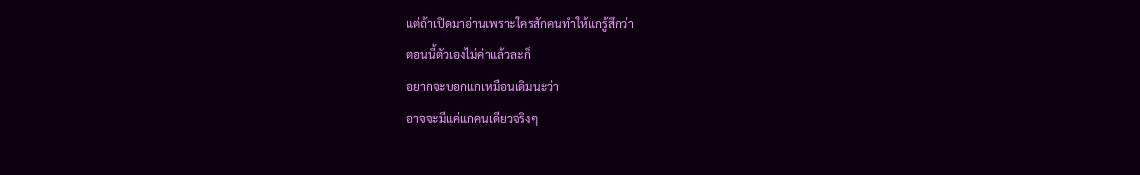แต่ถ้าเปิดมาอ่านเพราะใครสักคนทำให้แกรู้สึกว่า
ตอนนี้ตัวเองไม่ค่าแล้วละก็
อยากจะบอกแกเหมือนเดิมนะว่า
อาจจะมีแค่แกคนเดียวจริงๆ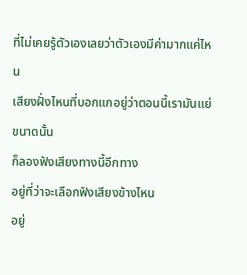ที่ไม่เคยรู้ตัวเองเลยว่าตัวเองมีค่ามากแค่ไหน
เสียงฝั่งไหนที่บอกแกอยู่ว่าตอนนี้เรามันแย่ขนาดนั้น
ก็ลองฟังเสียงทางนี้อีกทาง
อยู่ที่ว่าจะเลือกฟังเสียงข้างไหน
อยู่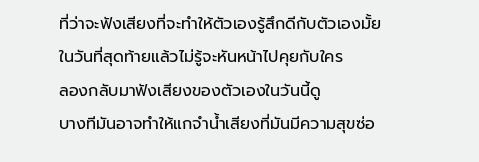ที่ว่าจะฟังเสียงที่จะทำให้ตัวเองรู้สึกดีกับตัวเองมั้ย
ในวันที่สุดท้ายแล้วไม่รู้จะหันหน้าไปคุยกับใคร
ลองกลับมาฟังเสียงของตัวเองในวันนี้ดู
บางทีมันอาจทำให้แกจำน้ำเสียงที่มันมีความสุขซ่อ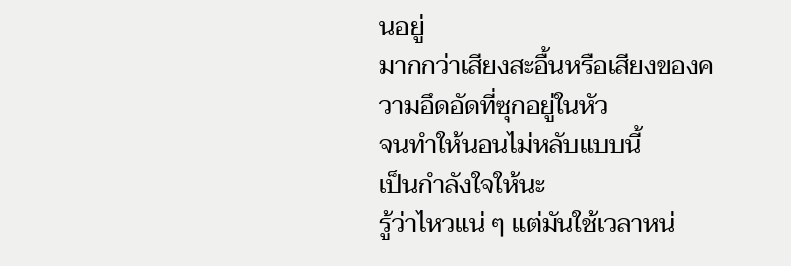นอยู่
มากกว่าเสียงสะอื้นหรือเสียงของความอึดอัดที่ซุกอยู่ในหัว
จนทำให้นอนไม่หลับแบบนี้
เป็นกำลังใจให้นะ
รู้ว่าไหวแน่ ๆ แต่มันใช้เวลาหน่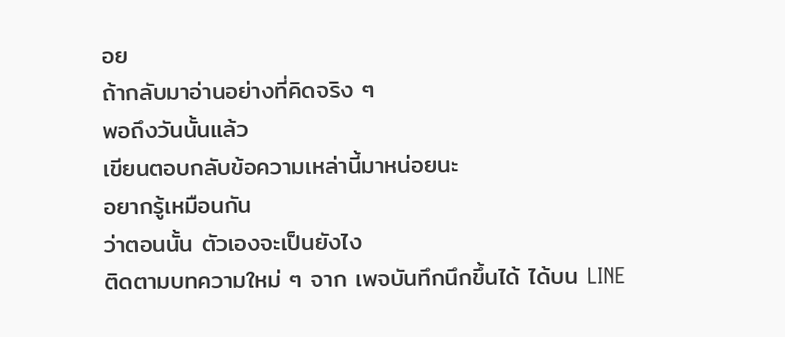อย
ถ้ากลับมาอ่านอย่างที่คิดจริง ๆ
พอถึงวันนั้นแล้ว
เขียนตอบกลับข้อความเหล่านี้มาหน่อยนะ
อยากรู้เหมือนกัน
ว่าตอนนั้น ตัวเองจะเป็นยังไง
ติดตามบทความใหม่ ๆ จาก เพจบันทึกนึกขึ้นได้ ได้บน LINE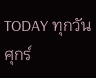TODAY ทุกวันศุกร์